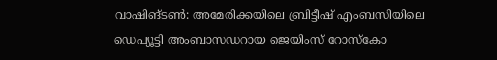വാഷിങ്ടൺ: അമേരിക്കയിലെ ബ്രിട്ടീഷ് എംബസിയിലെ ഡെപ്യൂട്ടി അംബാസഡറായ ജെയിംസ് റോസ്കോ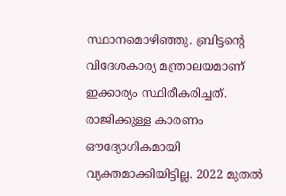സ്ഥാനമൊഴിഞ്ഞു. ബ്രിട്ടന്റെ വിദേശകാര്യ മന്ത്രാലയമാണ് ഇക്കാര്യം സ്ഥിരീകരിച്ചത്. രാജിക്കുള്ള കാരണം ഔദ്യോഗികമായി വ്യക്തമാക്കിയിട്ടില്ല. 2022 മുതൽ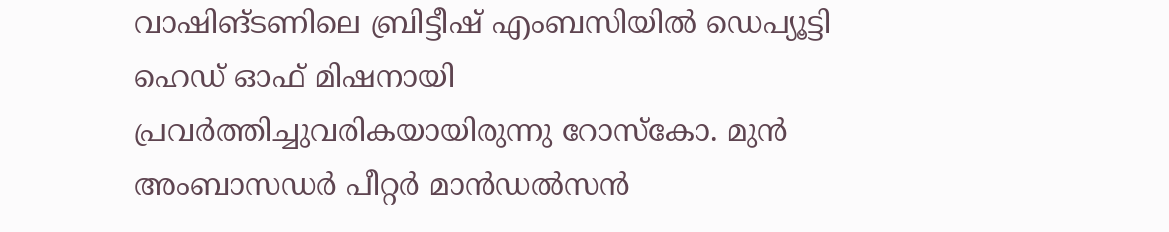വാഷിങ്ടണിലെ ബ്രിട്ടീഷ് എംബസിയിൽ ഡെപ്യൂട്ടി ഹെഡ് ഓഫ് മിഷനായി പ്രവർത്തിച്ചുവരികയായിരുന്നു റോസ്കോ. മുൻ അംബാസഡർ പീറ്റർ മാൻഡൽസൻ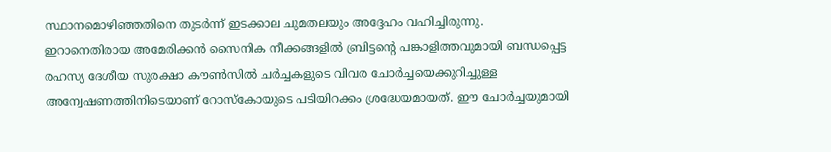സ്ഥാനമൊഴിഞ്ഞതിനെ തുടർന്ന് ഇടക്കാല ചുമതലയും അദ്ദേഹം വഹിച്ചിരുന്നു.
ഇറാനെതിരായ അമേരിക്കൻ സൈനിക നീക്കങ്ങളിൽ ബ്രിട്ടന്റെ പങ്കാളിത്തവുമായി ബന്ധപ്പെട്ട രഹസ്യ ദേശീയ സുരക്ഷാ കൗൺസിൽ ചർച്ചകളുടെ വിവര ചോർച്ചയെക്കുറിച്ചുള്ള അന്വേഷണത്തിനിടെയാണ് റോസ്കോയുടെ പടിയിറക്കം ശ്രദ്ധേയമായത്. ഈ ചോർച്ചയുമായി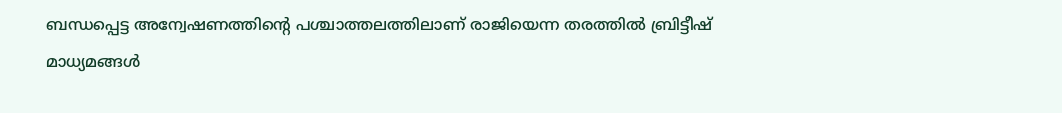ബന്ധപ്പെട്ട അന്വേഷണത്തിന്റെ പശ്ചാത്തലത്തിലാണ് രാജിയെന്ന തരത്തിൽ ബ്രിട്ടീഷ് മാധ്യമങ്ങൾ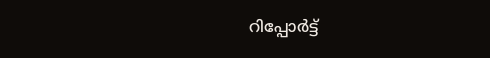റിപ്പോർട്ട്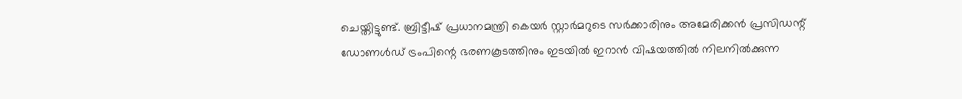ചെയ്തിട്ടുണ്ട്. ബ്രിട്ടീഷ് പ്രധാനമന്ത്രി കെയർ സ്റ്റാർമറുടെ സർക്കാരിനും അമേരിക്കൻ പ്രസിഡന്റ് ഡോണൾഡ് ട്രംപിന്റെ ഭരണകൂടത്തിനും ഇടയിൽ ഇറാൻ വിഷയത്തിൽ നിലനിൽക്കുന്ന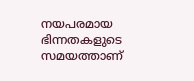നയപരമായ ഭിന്നതകളുടെ സമയത്താണ്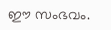ഈ സംഭവം.